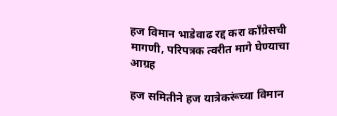हज विमान भाडेवाढ रद्द करा काँग्रेसची मागणी, परिपत्रक त्वरीत मागे घेण्याचा आग्रह

हज समितीने हज यात्रेकरूंच्या विमान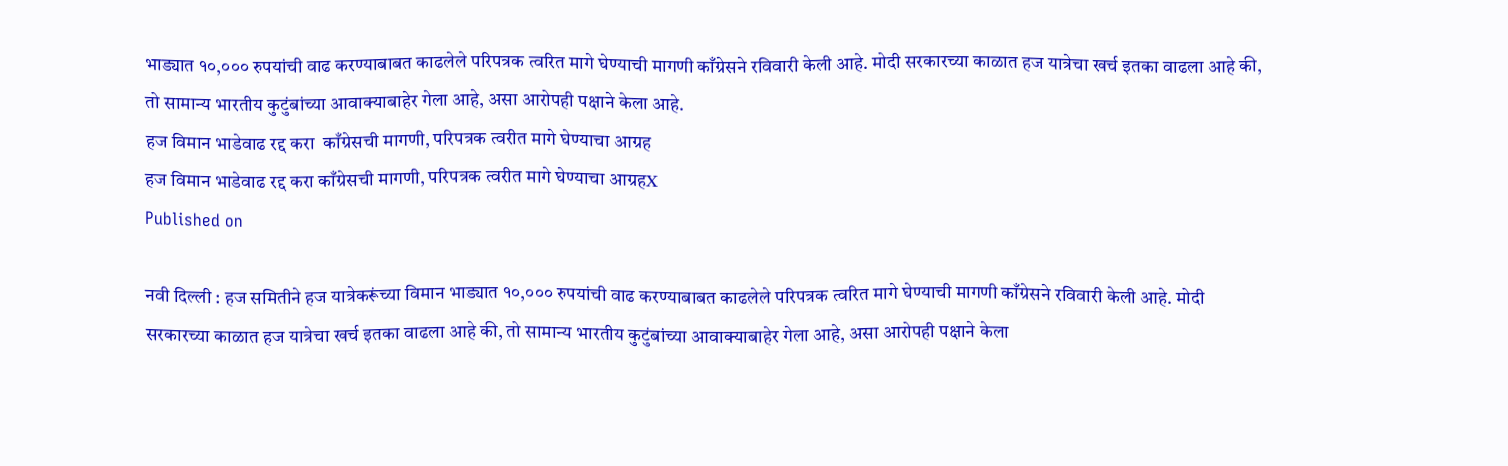भाड्यात १०,००० रुपयांची वाढ करण्याबाबत काढलेले परिपत्रक त्वरित मागे घेण्याची मागणी काँग्रेसने रविवारी केली आहे. मोदी सरकारच्या काळात हज यात्रेचा खर्च इतका वाढला आहे की, तो सामान्य भारतीय कुटुंबांच्या आवाक्याबाहेर गेला आहे, असा आरोपही पक्षाने केला आहे.
हज विमान भाडेवाढ रद्द करा  काँग्रेसची मागणी, परिपत्रक त्वरीत मागे घेण्याचा आग्रह
हज विमान भाडेवाढ रद्द करा काँग्रेसची मागणी, परिपत्रक त्वरीत मागे घेण्याचा आग्रहX
Published on

नवी दिल्ली : हज समितीने हज यात्रेकरूंच्या विमान भाड्यात १०,००० रुपयांची वाढ करण्याबाबत काढलेले परिपत्रक त्वरित मागे घेण्याची मागणी काँग्रेसने रविवारी केली आहे. मोदी सरकारच्या काळात हज यात्रेचा खर्च इतका वाढला आहे की, तो सामान्य भारतीय कुटुंबांच्या आवाक्याबाहेर गेला आहे, असा आरोपही पक्षाने केला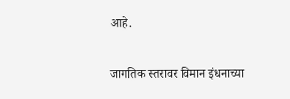आहे.

जागतिक स्तरावर विमान इंधनाच्या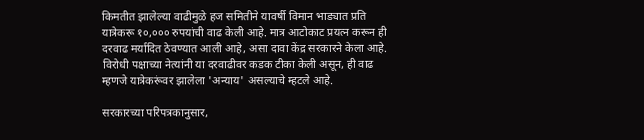किमतीत झालेल्या वाढीमुळे हज समितीने यावर्षी विमान भाड्यात प्रति यात्रेकरू १०,००० रुपयांची वाढ केली आहे. मात्र आटोकाट प्रयत्न करून ही दरवाढ मर्यादित ठेवण्यात आली आहे, असा दावा केंद्र सरकारने केला आहे. विरोधी पक्षाच्या नेत्यांनी या दरवाढीवर कडक टीका केली असून, ही वाढ म्हणजे यात्रेकरूंवर झालेला 'अन्याय' असल्याचे म्हटले आहे.

सरकारच्या परिपत्रकानुसार,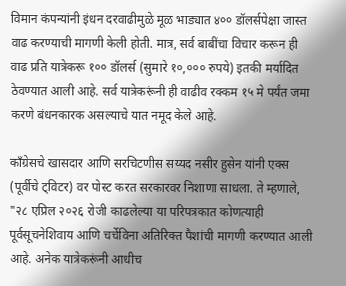विमान कंपन्यांनी इंधन दरवाढीमुळे मूळ भाड्यात ४०० डॉलर्सपेक्षा जास्त वाढ करण्याची मागणी केली होती. मात्र, सर्व बाबींचा विचार करून ही वाढ प्रति यात्रेकरू १०० डॉलर्स (सुमारे १०,००० रुपये) इतकी मर्यादित ठेवण्यात आली आहे. सर्व यात्रेकरूंनी ही वाढीव रक्कम १५ मे पर्यंत जमा करणे बंधनकारक असल्याचे यात नमूद केले आहे.

काँग्रेसचे खासदार आणि सरचिटणीस सय्यद नसीर हुसेन यांनी एक्स (पूर्वीचे ट्विटर) वर पोस्ट करत सरकारवर निशाणा साधला. ते म्हणाले, "२८ एप्रिल २०२६ रोजी काढलेल्या या परिपत्रकात कोणत्याही पूर्वसूचनेशिवाय आणि चर्चेविना अतिरिक्त पैशांची मागणी करण्यात आली आहे. अनेक यात्रेकरूंनी आधीच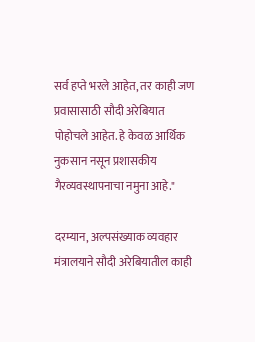सर्व हप्ते भरले आहेत, तर काही जण प्रवासासाठी सौदी अरेबियात पोहोचले आहेत. हे केवळ आर्थिक नुकसान नसून प्रशासकीय गैरव्यवस्थापनाचा नमुना आहे."

दरम्यान, अल्पसंख्याक व्यवहार मंत्रालयाने सौदी अरेबियातील काही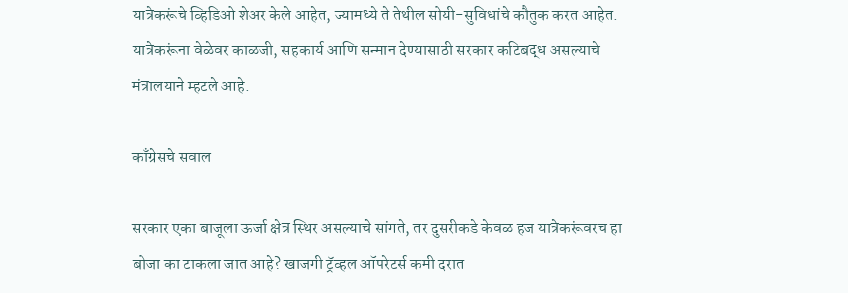यात्रेकरूंचे व्हिडिओ शेअर केले आहेत, ज्यामध्ये ते तेथील सोयी-सुविधांचे कौतुक करत आहेत. यात्रेकरूंना वेळेवर काळजी, सहकार्य आणि सन्मान देण्यासाठी सरकार कटिबद्ध असल्याचे मंत्रालयाने म्हटले आहे.

काँग्रेसचे सवाल

सरकार एका बाजूला ऊर्जा क्षेत्र स्थिर असल्याचे सांगते, तर दुसरीकडे केवळ हज यात्रेकरूंवरच हा बोजा का टाकला जात आहे? खाजगी ट्रॅव्हल ऑपरेटर्स कमी दरात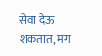सेवा देऊ शकतात, मग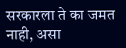सरकारला ते का जमत नाही, असा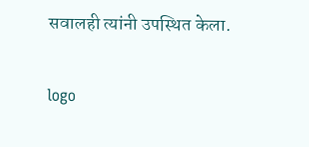सवालही त्यांनी उपस्थित केला.

logo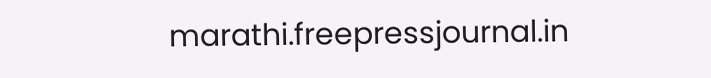marathi.freepressjournal.in